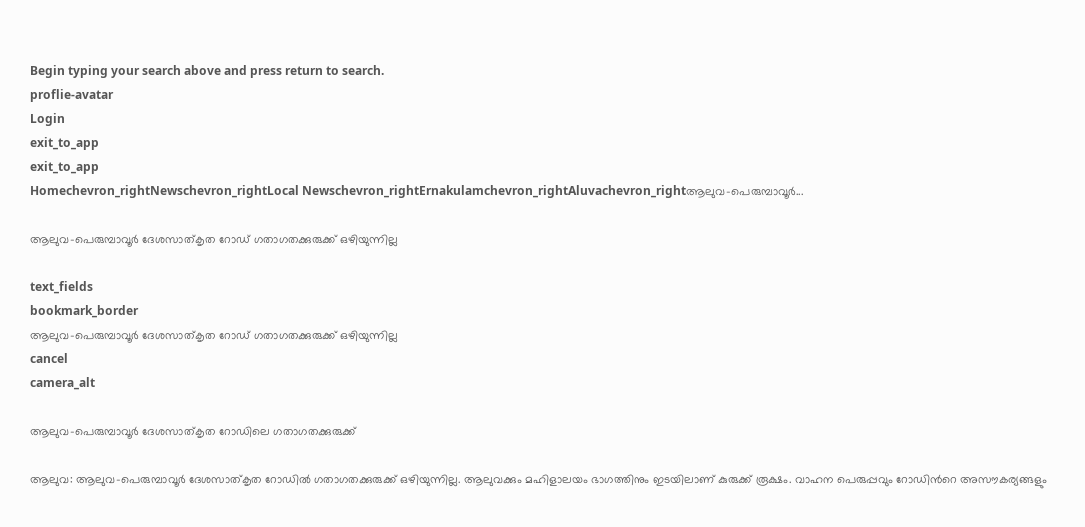Begin typing your search above and press return to search.
proflie-avatar
Login
exit_to_app
exit_to_app
Homechevron_rightNewschevron_rightLocal Newschevron_rightErnakulamchevron_rightAluvachevron_rightആലുവ-പെരുമ്പാവൂർ...

ആലുവ-പെരുമ്പാവൂർ ദേശസാത്കൃത റോഡ് ഗതാഗതക്കുരുക്ക് ഒഴിയുന്നില്ല

text_fields
bookmark_border
ആലുവ-പെരുമ്പാവൂർ ദേശസാത്കൃത റോഡ് ഗതാഗതക്കുരുക്ക് ഒഴിയുന്നില്ല
cancel
camera_alt

ആലുവ-പെരുമ്പാവൂർ ദേശസാത്കൃത റോഡിലെ ഗതാഗതക്കുരുക്ക്

ആലുവ: ആലുവ-പെരുമ്പാവൂർ ദേശസാത്കൃത റോഡിൽ ഗതാഗതക്കുരുക്ക് ഒഴിയുന്നില്ല. ആലുവക്കും മഹിളാലയം ഭാഗത്തിനും ഇടയിലാണ് കുരുക്ക് രൂക്ഷം. വാഹന പെരുപ്പവും റോഡിന്‍റെ അസൗകര്യങ്ങളും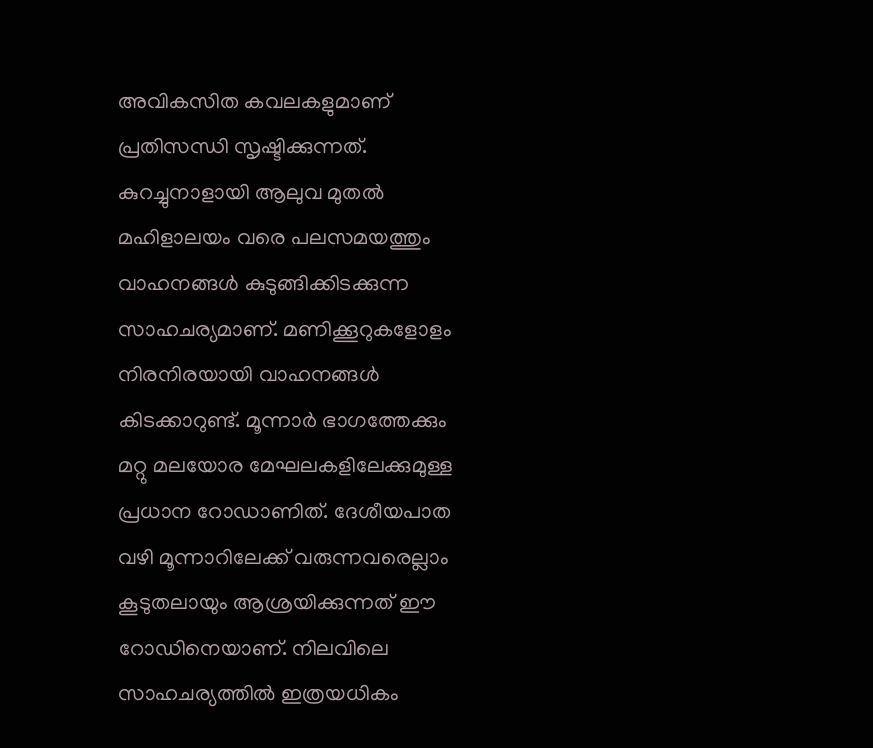അവികസിത കവലകളുമാണ് പ്രതിസന്ധി സൃഷ്ടിക്കുന്നത്. കുറച്ചുനാളായി ആലുവ മുതൽ മഹിളാലയം വരെ പലസമയത്തും വാഹനങ്ങൾ കുടുങ്ങിക്കിടക്കുന്ന സാഹചര്യമാണ്. മണിക്കൂറുകളോളം നിരനിരയായി വാഹനങ്ങൾ കിടക്കാറുണ്ട്. മൂന്നാർ ഭാഗത്തേക്കും മറ്റു മലയോര മേഘലകളിലേക്കുമുള്ള പ്രധാന റോഡാണിത്. ദേശീയപാത വഴി മൂന്നാറിലേക്ക് വരുന്നവരെല്ലാം കൂടുതലായും ആശ്രയിക്കുന്നത് ഈ റോഡിനെയാണ്. നിലവിലെ സാഹചര്യത്തിൽ ഇത്രയധികം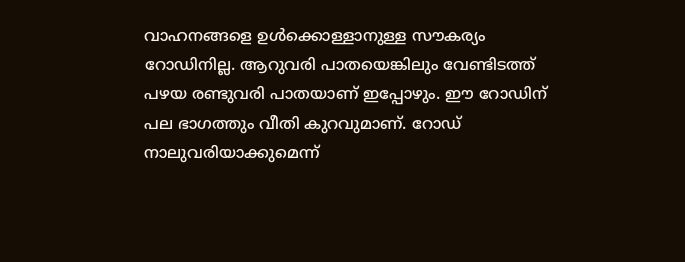വാഹനങ്ങളെ ഉൾക്കൊള്ളാനുള്ള സൗകര്യം റോഡിനില്ല. ആറുവരി പാതയെങ്കിലും വേണ്ടിടത്ത് പഴയ രണ്ടുവരി പാതയാണ് ഇപ്പോഴും. ഈ റോഡിന് പല ഭാഗത്തും വീതി കുറവുമാണ്. റോഡ് നാലുവരിയാക്കുമെന്ന്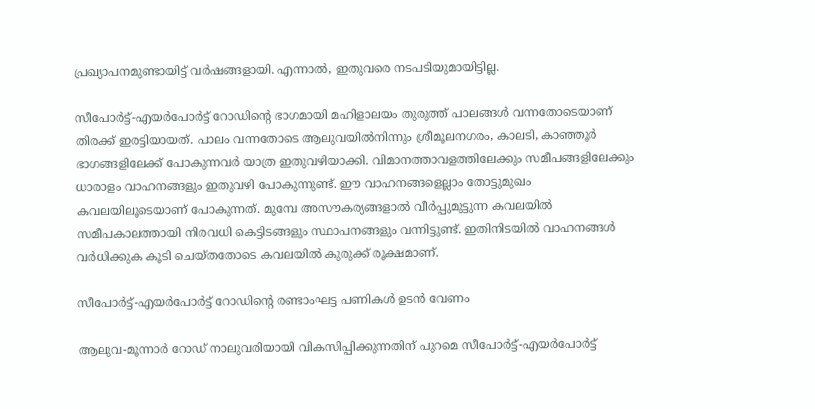പ്രഖ്യാപനമുണ്ടായിട്ട് വർഷങ്ങളായി. എന്നാൽ, ഇതുവരെ നടപടിയുമായിട്ടില്ല.

സീപോർട്ട്-എയർപോർട്ട് റോഡിന്‍റെ ഭാഗമായി മഹിളാലയം തുരുത്ത് പാലങ്ങൾ വന്നതോടെയാണ് തിരക്ക് ഇരട്ടിയായത്. പാലം വന്നതോടെ ആലുവയിൽനിന്നും ശ്രീമൂലനഗരം, കാലടി, കാഞ്ഞൂർ ഭാഗങ്ങളിലേക്ക് പോകുന്നവർ യാത്ര ഇതുവഴിയാക്കി. വിമാനത്താവളത്തിലേക്കും സമീപങ്ങളിലേക്കും ധാരാളം വാഹനങ്ങളും ഇതുവഴി പോകുന്നുണ്ട്. ഈ വാഹനങ്ങളെല്ലാം തോട്ടുമുഖം കവലയിലൂടെയാണ് പോകുന്നത്. മുമ്പേ അസൗകര്യങ്ങളാൽ വീർപ്പുമുട്ടുന്ന കവലയിൽ സമീപകാലത്തായി നിരവധി കെട്ടിടങ്ങളും സ്ഥാപനങ്ങളും വന്നിട്ടുണ്ട്. ഇതിനിടയിൽ വാഹനങ്ങൾ വർധിക്കുക കൂടി ചെയ്തതോടെ കവലയിൽ കുരുക്ക് രൂക്ഷമാണ്.

സീപോർട്ട്-എയർപോർട്ട് റോഡിന്‍റെ രണ്ടാംഘട്ട പണികൾ ഉടൻ വേണം

ആലുവ-മൂന്നാർ റോഡ് നാലുവരിയായി വികസിപ്പിക്കുന്നതിന് പുറമെ സീപോർട്ട്-എയർപോർട്ട്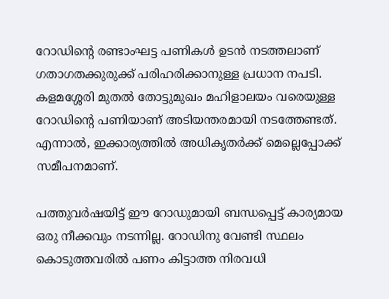റോഡിന്‍റെ രണ്ടാംഘട്ട പണികൾ ഉടൻ നടത്തലാണ് ഗതാഗതക്കുരുക്ക് പരിഹരിക്കാനുള്ള പ്രധാന നപടി. കളമശ്ശേരി മുതൽ തോട്ടുമുഖം മഹിളാലയം വരെയുള്ള റോഡിന്‍റെ പണിയാണ് അടിയന്തരമായി നടത്തേണ്ടത്. എന്നാൽ, ഇക്കാര്യത്തിൽ അധികൃതർക്ക് മെല്ലെപ്പോക്ക് സമീപനമാണ്.

പത്തുവർഷയിട്ട് ഈ റോഡുമായി ബന്ധപ്പെട്ട് കാര്യമായ ഒരു നീക്കവും നടന്നില്ല. റോഡിനു വേണ്ടി സ്ഥലം കൊടുത്തവരിൽ പണം കിട്ടാത്ത നിരവധി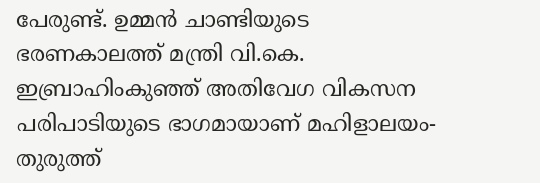പേരുണ്ട്. ഉമ്മൻ ചാണ്ടിയുടെ ഭരണകാലത്ത് മന്ത്രി വി.കെ. ഇബ്രാഹിംകുഞ്ഞ് അതിവേഗ വികസന പരിപാടിയുടെ ഭാഗമായാണ് മഹിളാലയം-തുരുത്ത്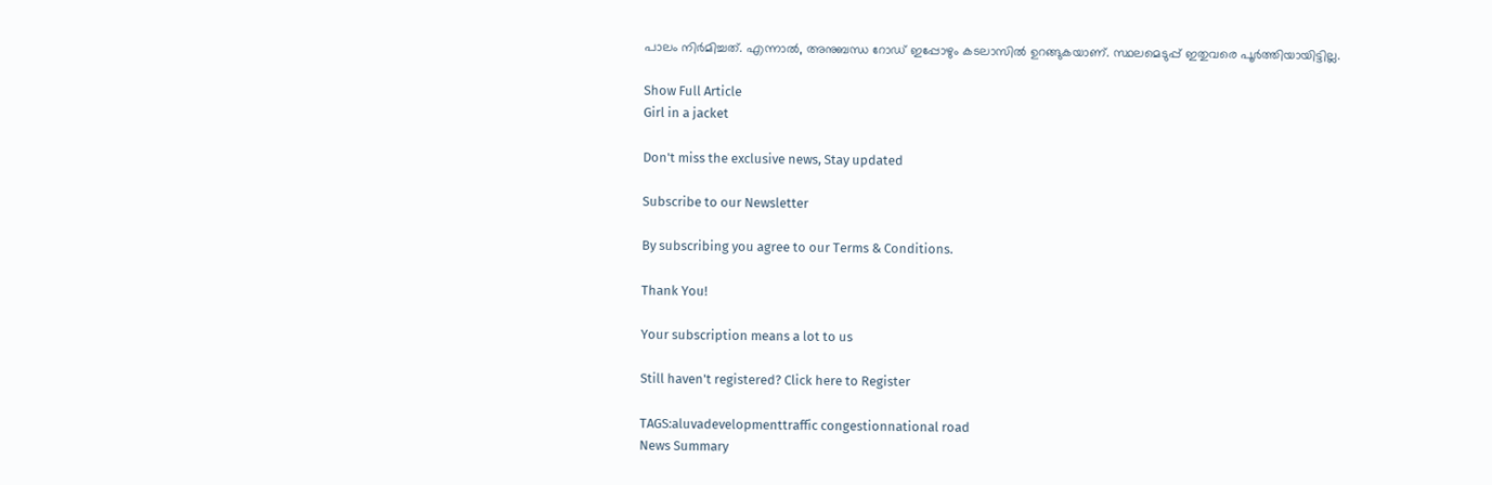പാലം നിർമിച്ചത്. എന്നാൽ, അനുബന്ധ റോഡ് ഇപ്പോഴും കടലാസിൽ ഉറങ്ങുകയാണ്. സ്ഥലമെടുപ്പ് ഇതുവരെ പൂർത്തിയായിട്ടില്ല.

Show Full Article
Girl in a jacket

Don't miss the exclusive news, Stay updated

Subscribe to our Newsletter

By subscribing you agree to our Terms & Conditions.

Thank You!

Your subscription means a lot to us

Still haven't registered? Click here to Register

TAGS:aluvadevelopmenttraffic congestionnational road
News Summary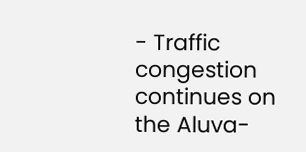- Traffic congestion continues on the Aluva-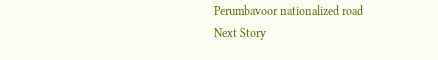Perumbavoor nationalized road
Next Story